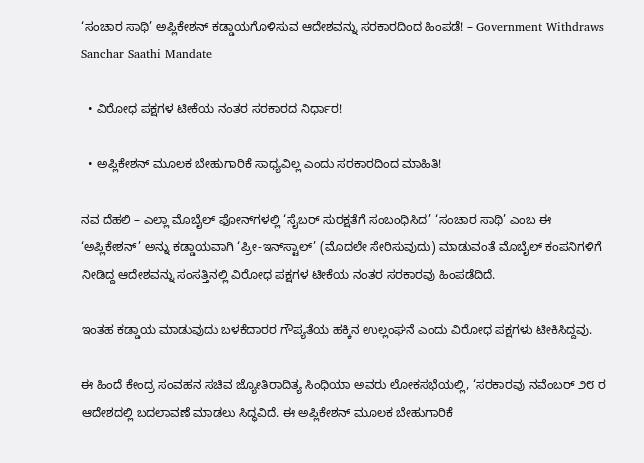‘ಸಂಚಾರ ಸಾಥಿ’ ಅಪ್ಲಿಕೇಶನ್ ಕಡ್ಡಾಯಗೊಳಿಸುವ ಆದೇಶವನ್ನು ಸರಕಾರದಿಂದ ಹಿಂಪಡೆ! – Government Withdraws Sanchar Saathi Mandate

  • ವಿರೋಧ ಪಕ್ಷಗಳ ಟೀಕೆಯ ನಂತರ ಸರಕಾರದ ನಿರ್ಧಾರ!

  • ಅಪ್ಲಿಕೇಶನ್ ಮೂಲಕ ಬೇಹುಗಾರಿಕೆ ಸಾಧ್ಯವಿಲ್ಲ ಎಂದು ಸರಕಾರದಿಂದ ಮಾಹಿತಿ!

ನವ ದೆಹಲಿ – ಎಲ್ಲಾ ಮೊಬೈಲ್ ಫೋನ್‌ಗಳಲ್ಲಿ ‘ಸೈಬರ್ ಸುರಕ್ಷತೆಗೆ ಸಂಬಂಧಿಸಿದ’ ‘ಸಂಚಾರ ಸಾಥಿ’ ಎಂಬ ಈ ‘ಅಪ್ಲಿಕೇಶನ್’ ಅನ್ನು ಕಡ್ಡಾಯವಾಗಿ ‘ಪ್ರೀ-ಇನ್‌ಸ್ಟಾಲ್’ (ಮೊದಲೇ ಸೇರಿಸುವುದು) ಮಾಡುವಂತೆ ಮೊಬೈಲ್ ಕಂಪನಿಗಳಿಗೆ ನೀಡಿದ್ದ ಆದೇಶವನ್ನು ಸಂಸತ್ತಿನಲ್ಲಿ ವಿರೋಧ ಪಕ್ಷಗಳ ಟೀಕೆಯ ನಂತರ ಸರಕಾರವು ಹಿಂಪಡೆದಿದೆ.

ಇಂತಹ ಕಡ್ಡಾಯ ಮಾಡುವುದು ಬಳಕೆದಾರರ ಗೌಪ್ಯತೆಯ ಹಕ್ಕಿನ ಉಲ್ಲಂಘನೆ ಎಂದು ವಿರೋಧ ಪಕ್ಷಗಳು ಟೀಕಿಸಿದ್ದವು.

ಈ ಹಿಂದೆ ಕೇಂದ್ರ ಸಂವಹನ ಸಚಿವ ಜ್ಯೋತಿರಾದಿತ್ಯ ಸಿಂಧಿಯಾ ಅವರು ಲೋಕಸಭೆಯಲ್ಲಿ, ‘ಸರಕಾರವು ನವೆಂಬರ್ ೨೮ ರ ಆದೇಶದಲ್ಲಿ ಬದಲಾವಣೆ ಮಾಡಲು ಸಿದ್ಧವಿದೆ. ಈ ಅಪ್ಲಿಕೇಶನ್ ಮೂಲಕ ಬೇಹುಗಾರಿಕೆ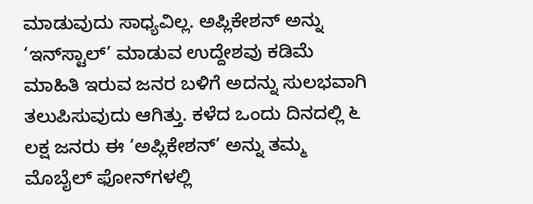ಮಾಡುವುದು ಸಾಧ್ಯವಿಲ್ಲ. ಅಪ್ಲಿಕೇಶನ್ ಅನ್ನು ‘ಇನ್‌ಸ್ಟಾಲ್’ ಮಾಡುವ ಉದ್ದೇಶವು ಕಡಿಮೆ ಮಾಹಿತಿ ಇರುವ ಜನರ ಬಳಿಗೆ ಅದನ್ನು ಸುಲಭವಾಗಿ ತಲುಪಿಸುವುದು ಆಗಿತ್ತು. ಕಳೆದ ಒಂದು ದಿನದಲ್ಲಿ ೬ ಲಕ್ಷ ಜನರು ಈ ‘ಅಪ್ಲಿಕೇಶನ್’ ಅನ್ನು ತಮ್ಮ ಮೊಬೈಲ್ ಫೋನ್‌ಗಳಲ್ಲಿ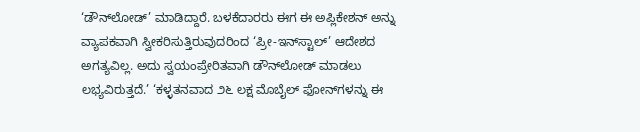‘ಡೌನ್‌ಲೋಡ್’ ಮಾಡಿದ್ದಾರೆ. ಬಳಕೆದಾರರು ಈಗ ಈ ಅಪ್ಲಿಕೇಶನ್ ಅನ್ನು ವ್ಯಾಪಕವಾಗಿ ಸ್ವೀಕರಿಸುತ್ತಿರುವುದರಿಂದ ‘ಪ್ರೀ-ಇನ್‌ಸ್ಟಾಲ್’ ಆದೇಶದ ಅಗತ್ಯವಿಲ್ಲ. ಅದು ಸ್ವಯಂಪ್ರೇರಿತವಾಗಿ ಡೌನ್‌ಲೋಡ್ ಮಾಡಲು ಲಭ್ಯವಿರುತ್ತದೆ.’ ‘ಕಳ್ಳತನವಾದ ೨೬ ಲಕ್ಷ ಮೊಬೈಲ್ ಫೋನ್‌ಗಳನ್ನು ಈ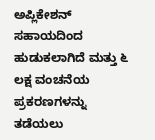ಅಪ್ಲಿಕೇಶನ್ ಸಹಾಯದಿಂದ ಹುಡುಕಲಾಗಿದೆ ಮತ್ತು ೬ ಲಕ್ಷ ವಂಚನೆಯ ಪ್ರಕರಣಗಳನ್ನು ತಡೆಯಲು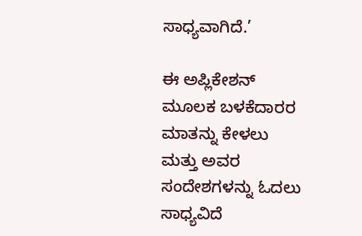ಸಾಧ್ಯವಾಗಿದೆ.’

ಈ ಅಪ್ಲಿಕೇಶನ್ ಮೂಲಕ ಬಳಕೆದಾರರ ಮಾತನ್ನು ಕೇಳಲು ಮತ್ತು ಅವರ ಸಂದೇಶಗಳನ್ನು ಓದಲು ಸಾಧ್ಯವಿದೆ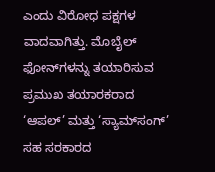ಎಂದು ವಿರೋಧ ಪಕ್ಷಗಳ ವಾದವಾಗಿತ್ತು. ಮೊಬೈಲ್ ಫೋನ್‌ಗಳನ್ನು ತಯಾರಿಸುವ ಪ್ರಮುಖ ತಯಾರಕರಾದ ‘ಆಪಲ್’ ಮತ್ತು ‘ಸ್ಯಾಮ್‌ಸಂಗ್’ ಸಹ ಸರಕಾರದ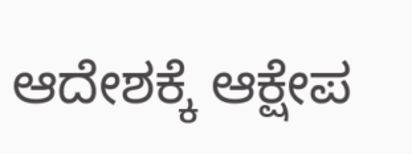ಆದೇಶಕ್ಕೆ ಆಕ್ಷೇಪ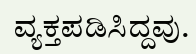ವ್ಯಕ್ತಪಡಿಸಿದ್ದವು.